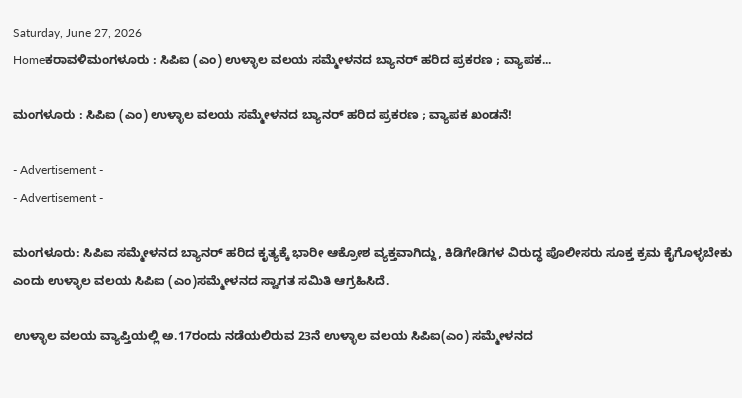Saturday, June 27, 2026
Homeಕರಾವಳಿಮಂಗಳೂರು : ಸಿಪಿಐ (ಎಂ) ಉಳ್ಳಾಲ ವಲಯ ಸಮ್ಮೇಳನದ ಬ್ಯಾನರ್ ಹರಿದ ಪ್ರಕರಣ ; ವ್ಯಾಪಕ...

ಮಂಗಳೂರು : ಸಿಪಿಐ (ಎಂ) ಉಳ್ಳಾಲ ವಲಯ ಸಮ್ಮೇಳನದ ಬ್ಯಾನರ್ ಹರಿದ ಪ್ರಕರಣ ; ವ್ಯಾಪಕ ಖಂಡನೆ!

- Advertisement -
- Advertisement -

ಮಂಗಳೂರು: ಸಿಪಿಐ ಸಮ್ಮೇಳನದ ಬ್ಯಾನರ್ ಹರಿದ ಕೃತ್ಯಕ್ಕೆ ಭಾರೀ ಆಕ್ರೋಶ ವ್ಯಕ್ತವಾಗಿದ್ದು, ಕಿಡಿಗೇಡಿಗಳ ವಿರುದ್ಧ ಪೊಲೀಸರು ಸೂಕ್ತ ಕ್ರಮ ಕೈಗೊಳ್ಳಬೇಕು ಎಂದು ಉಳ್ಳಾಲ ವಲಯ ಸಿಪಿಐ (ಎಂ)ಸಮ್ಮೇಳನದ ಸ್ವಾಗತ ಸಮಿತಿ ಆಗ್ರಹಿಸಿದೆ.

ಉಳ್ಳಾಲ ವಲಯ ವ್ಯಾಪ್ತಿಯಲ್ಲಿ ಅ.17ರಂದು ನಡೆಯಲಿರುವ 23ನೆ ಉಳ್ಳಾಲ ವಲಯ ಸಿಪಿಐ(ಎಂ) ಸಮ್ಮೇಳನದ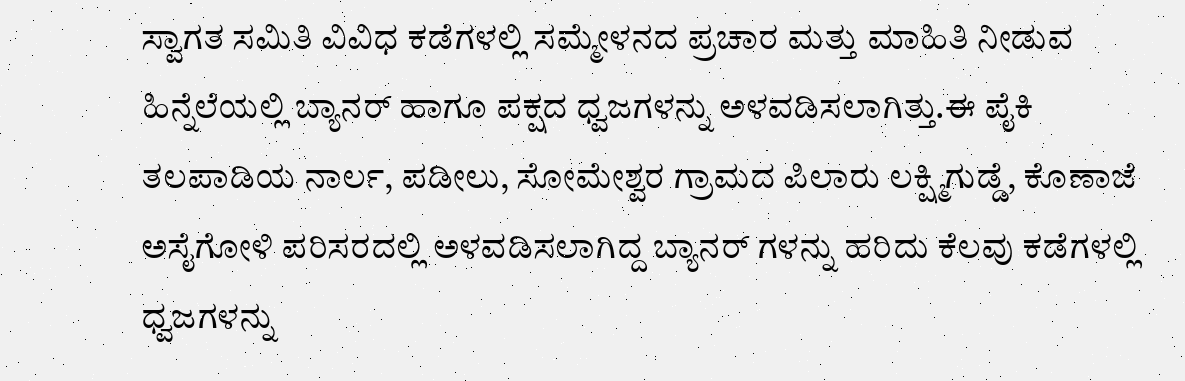ಸ್ವಾಗತ ಸಮಿತಿ ವಿವಿಧ ಕಡೆಗಳಲ್ಲಿ ಸಮ್ಮೇಳನದ ಪ್ರಚಾರ ಮತ್ತು ಮಾಹಿತಿ ನೀಡುವ ಹಿನ್ನೆಲೆಯಲ್ಲಿ ಬ್ಯಾನರ್ ಹಾಗೂ ಪಕ್ಷದ ಧ್ವಜಗಳನ್ನು ಅಳವಡಿಸಲಾಗಿತ್ತು.ಈ ಪೈಕಿ ತಲಪಾಡಿಯ ನಾರ್ಲ, ಪಡೀಲು, ಸೋಮೇಶ್ವರ ಗ್ರಾಮದ ಪಿಲಾರು ಲಕ್ಷ್ಮಿಗುಡ್ಡೆ, ಕೊಣಾಜೆ ಅಸೈಗೋಳಿ ಪರಿಸರದಲ್ಲಿ ಅಳವಡಿಸಲಾಗಿದ್ದ ಬ್ಯಾನರ್ ಗಳನ್ನು ಹರಿದು ಕೆಲವು ಕಡೆಗಳಲ್ಲಿ ಧ್ವಜಗಳನ್ನು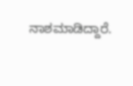ನಾಶಮಾಡಿದ್ದಾರೆ.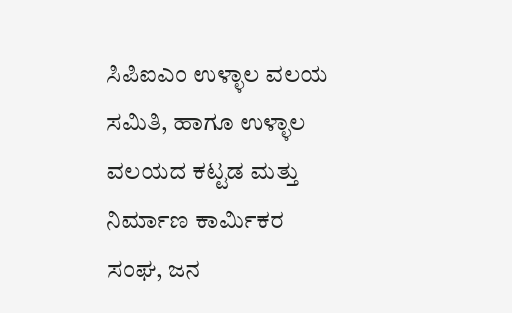ಸಿಪಿಐಎಂ ಉಳ್ಳಾಲ ವಲಯ ಸಮಿತಿ, ಹಾಗೂ ಉಳ್ಳಾಲ ವಲಯದ ಕಟ್ಟಡ ಮತ್ತು ನಿರ್ಮಾಣ ಕಾರ್ಮಿಕರ ಸಂಘ, ಜನ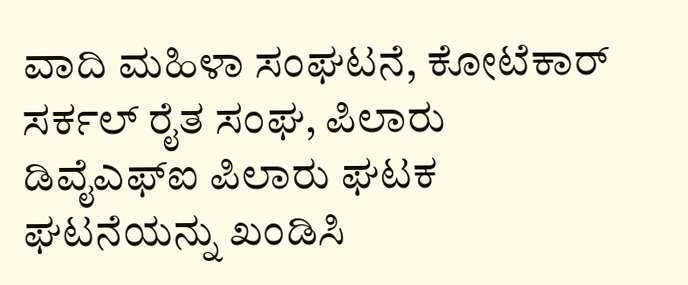ವಾದಿ ಮಹಿಳಾ ಸಂಘಟನೆ, ಕೋಟೆಕಾರ್ ಸರ್ಕಲ್ ರೈತ ಸಂಘ, ಪಿಲಾರು ಡಿವೈಎಫ್‌ಐ ಪಿಲಾರು ಘಟಕ ಘಟನೆಯನ್ನು ಖಂಡಿಸಿ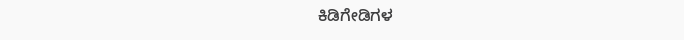ಕಿಡಿಗೇಡಿಗಳ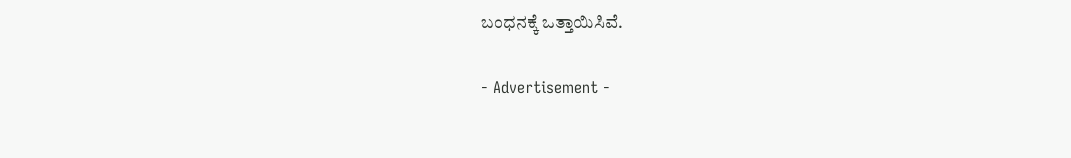ಬಂಧನಕ್ಕೆ ಒತ್ತಾಯಿಸಿವೆ.

- Advertisement -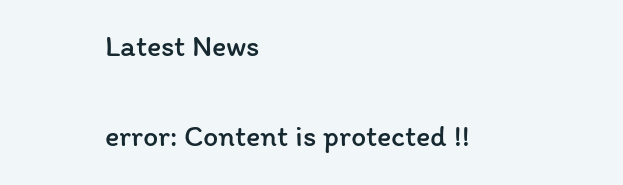Latest News

error: Content is protected !!